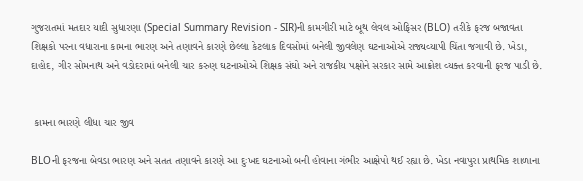ગુજરાતમાં મતદાર યાદી સુધારણા (Special Summary Revision - SIR)ની કામગીરી માટે બૂથ લેવલ ઓફિસર (BLO) તરીકે ફરજ બજાવતા શિક્ષકો પરના વધારાના કામના ભારણ અને તણાવને કારણે છેલ્લા કેટલાક દિવસોમાં બનેલી જીવલેણ ઘટનાઓએ રાજ્યવ્યાપી ચિંતા જગાવી છે. ખેડા, દાહોદ, ગીર સોમનાથ અને વડોદરામાં બનેલી ચાર કરુણ ઘટનાઓએ શિક્ષક સંઘો અને રાજકીય પક્ષોને સરકાર સામે આક્રોશ વ્યક્ત કરવાની ફરજ પાડી છે.


 કામના ભારણે લીધા ચાર જીવ

BLOની ફરજના બેવડા ભારણ અને સતત તણાવને કારણે આ દુઃખદ ઘટનાઓ બની હોવાના ગંભીર આક્ષેપો થઈ રહ્યા છે. ખેડા નવાપુરા પ્રાથમિક શાળાના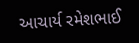આચાર્ય રમેશભાઈ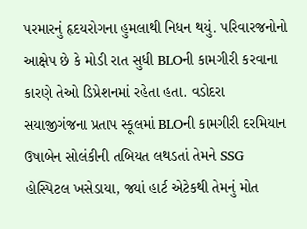પરમારનું હૃદયરોગના હુમલાથી નિધન થયું. પરિવારજનોનો આક્ષેપ છે કે મોડી રાત સુધી BLOની કામગીરી કરવાના કારણે તેઓ ડિપ્રેશનમાં રહેતા હતા. વડોદરા સયાજીગંજના પ્રતાપ સ્કૂલમાં BLOની કામગીરી દરમિયાન ઉષાબેન સોલંકીની તબિયત લથડતાં તેમને SSG હોસ્પિટલ ખસેડાયા, જ્યાં હાર્ટ એટેકથી તેમનું મોત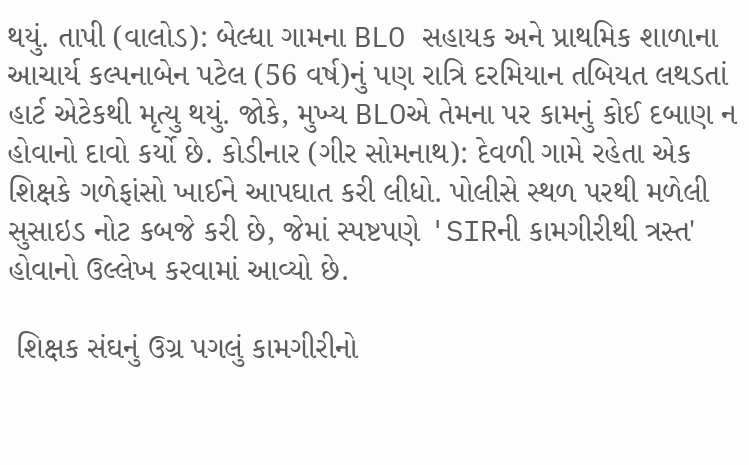થયું. તાપી (વાલોડ): બેલ્ધા ગામના BLO સહાયક અને પ્રાથમિક શાળાના આચાર્ય કલ્પનાબેન પટેલ (56 વર્ષ)નું પણ રાત્રિ દરમિયાન તબિયત લથડતાં હાર્ટ એટેકથી મૃત્યુ થયું. જોકે, મુખ્ય BLOએ તેમના પર કામનું કોઈ દબાણ ન હોવાનો દાવો કર્યો છે. કોડીનાર (ગીર સોમનાથ): દેવળી ગામે રહેતા એક શિક્ષકે ગળેફાંસો ખાઈને આપઘાત કરી લીધો. પોલીસે સ્થળ પરથી મળેલી સુસાઇડ નોટ કબજે કરી છે, જેમાં સ્પષ્ટપણે 'SIRની કામગીરીથી ત્રસ્ત' હોવાનો ઉલ્લેખ કરવામાં આવ્યો છે.

 શિક્ષક સંઘનું ઉગ્ર પગલું કામગીરીનો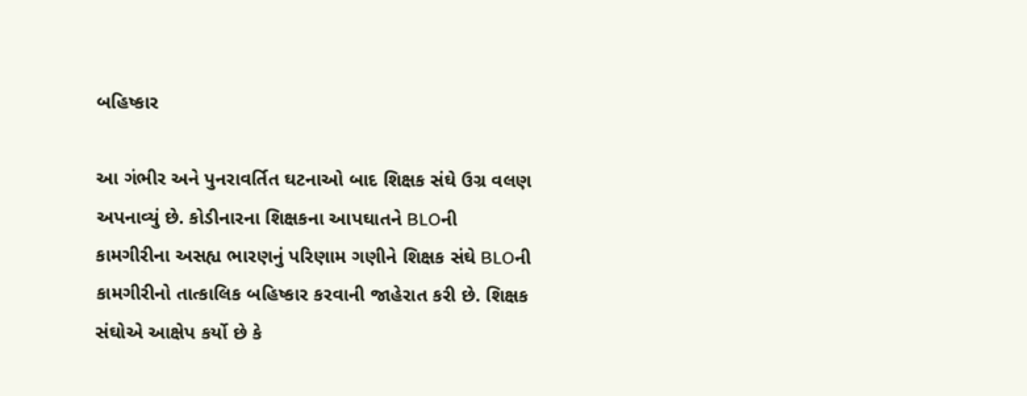બહિષ્કાર

આ ગંભીર અને પુનરાવર્તિત ઘટનાઓ બાદ શિક્ષક સંઘે ઉગ્ર વલણ અપનાવ્યું છે. કોડીનારના શિક્ષકના આપઘાતને BLOની કામગીરીના અસહ્ય ભારણનું પરિણામ ગણીને શિક્ષક સંઘે BLOની કામગીરીનો તાત્કાલિક બહિષ્કાર કરવાની જાહેરાત કરી છે. શિક્ષક સંઘોએ આક્ષેપ કર્યો છે કે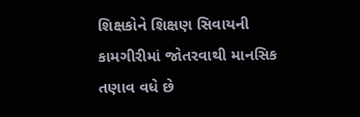શિક્ષકોને શિક્ષણ સિવાયની કામગીરીમાં જોતરવાથી માનસિક તણાવ વધે છે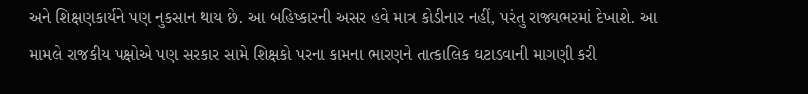અને શિક્ષણકાર્યને પણ નુકસાન થાય છે. આ બહિષ્કારની અસર હવે માત્ર કોડીનાર નહીં, પરંતુ રાજ્યભરમાં દેખાશે. આ મામલે રાજકીય પક્ષોએ પણ સરકાર સામે શિક્ષકો પરના કામના ભારણને તાત્કાલિક ઘટાડવાની માગણી કરી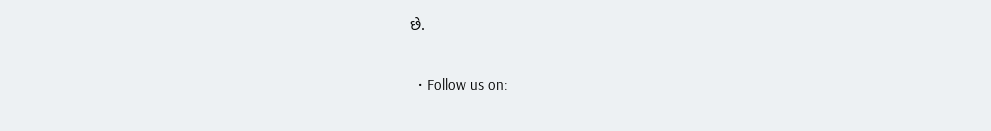છે.

  • Follow us on: